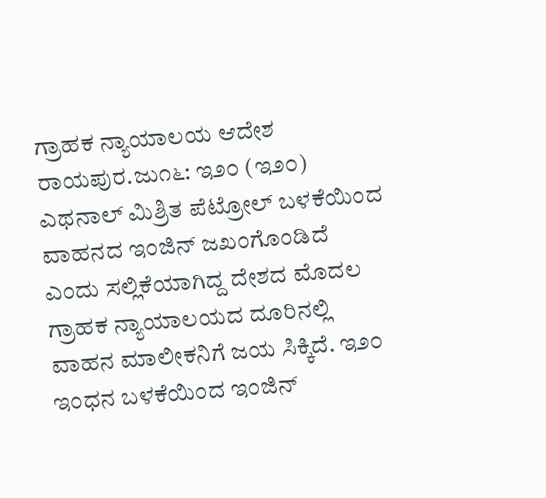ಗ್ರಾಹಕ ನ್ಯಾಯಾಲಯ ಆದೇಶ
ರಾಯಪುರ.ಜು೧೬: ಇ೨೦ (ಇ೨೦) ಎಥನಾಲ್ ಮಿಶ್ರಿತ ಪೆಟ್ರೋಲ್ ಬಳಕೆಯಿಂದ ವಾಹನದ ಇಂಜಿನ್ ಜಖಂಗೊಂಡಿದೆ ಎಂದು ಸಲ್ಲಿಕೆಯಾಗಿದ್ದ ದೇಶದ ಮೊದಲ ಗ್ರಾಹಕ ನ್ಯಾಯಾಲಯದ ದೂರಿನಲ್ಲಿ ವಾಹನ ಮಾಲೀಕನಿಗೆ ಜಯ ಸಿಕ್ಕಿದೆ. ಇ೨೦ ಇಂಧನ ಬಳಕೆಯಿಂದ ಇಂಜಿನ್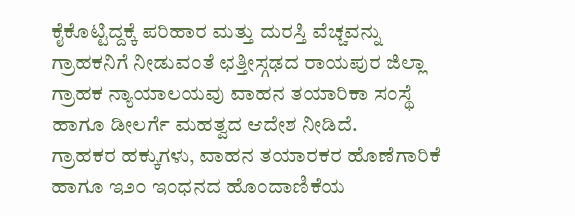ಕೈಕೊಟ್ಟಿದ್ದಕ್ಕೆ ಪರಿಹಾರ ಮತ್ತು ದುರಸ್ತಿ ವೆಚ್ಚವನ್ನು ಗ್ರಾಹಕನಿಗೆ ನೀಡುವಂತೆ ಛತ್ತೀಸ್ಗಢದ ರಾಯಪುರ ಜಿಲ್ಲಾ ಗ್ರಾಹಕ ನ್ಯಾಯಾಲಯವು ವಾಹನ ತಯಾರಿಕಾ ಸಂಸ್ಥೆ ಹಾಗೂ ಡೀಲರ್ಗೆ ಮಹತ್ವದ ಆದೇಶ ನೀಡಿದೆ.
ಗ್ರಾಹಕರ ಹಕ್ಕುಗಳು, ವಾಹನ ತಯಾರಕರ ಹೊಣೆಗಾರಿಕೆ ಹಾಗೂ ಇ೨೦ ಇಂಧನದ ಹೊಂದಾಣಿಕೆಯ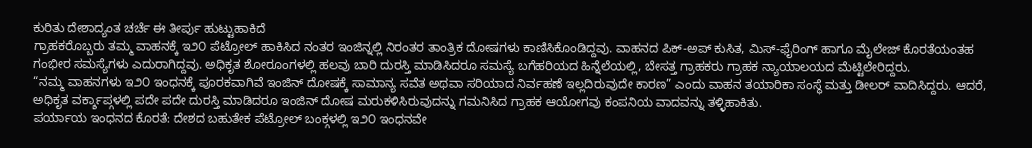ಕುರಿತು ದೇಶಾದ್ಯಂತ ಚರ್ಚೆ ಈ ತೀರ್ಪು ಹುಟ್ಟುಹಾಕಿದೆ
ಗ್ರಾಹಕರೊಬ್ಬರು ತಮ್ಮ ವಾಹನಕ್ಕೆ ಇ೨೦ ಪೆಟ್ರೋಲ್ ಹಾಕಿಸಿದ ನಂತರ ಇಂಜಿನ್ನಲ್ಲಿ ನಿರಂತರ ತಾಂತ್ರಿಕ ದೋಷಗಳು ಕಾಣಿಸಿಕೊಂಡಿದ್ದವು. ವಾಹನದ ಪಿಕ್-ಅಪ್ ಕುಸಿತ, ಮಿಸ್-ಫೈರಿಂಗ್ ಹಾಗೂ ಮೈಲೇಜ್ ಕೊರತೆಯಂತಹ ಗಂಭೀರ ಸಮಸ್ಯೆಗಳು ಎದುರಾಗಿದ್ದವು. ಅಧಿಕೃತ ಶೋರೂಂಗಳಲ್ಲಿ ಹಲವು ಬಾರಿ ದುರಸ್ತಿ ಮಾಡಿಸಿದರೂ ಸಮಸ್ಯೆ ಬಗೆಹರಿಯದ ಹಿನ್ನೆಲೆಯಲ್ಲಿ, ಬೇಸತ್ತ ಗ್ರಾಹಕರು ಗ್ರಾಹಕ ನ್ಯಾಯಾಲಯದ ಮೆಟ್ಟಿಲೇರಿದ್ದರು.
“ನಮ್ಮ ವಾಹನಗಳು ಇ೨೦ ಇಂಧನಕ್ಕೆ ಪೂರಕವಾಗಿವೆ ಇಂಜಿನ್ ದೋಷಕ್ಕೆ ಸಾಮಾನ್ಯ ಸವೆತ ಅಥವಾ ಸರಿಯಾದ ನಿರ್ವಹಣೆ ಇಲ್ಲದಿರುವುದೇ ಕಾರಣ” ಎಂದು ವಾಹನ ತಯಾರಿಕಾ ಸಂಸ್ಥೆ ಮತ್ತು ಡೀಲರ್ ವಾದಿಸಿದ್ದರು. ಆದರೆ, ಅಧಿಕೃತ ವರ್ಕ್ಶಾಪ್ಗಳಲ್ಲಿ ಪದೇ ಪದೇ ದುರಸ್ತಿ ಮಾಡಿದರೂ ಇಂಜಿನ್ ದೋಷ ಮರುಕಳಿಸಿರುವುದನ್ನು ಗಮನಿಸಿದ ಗ್ರಾಹಕ ಆಯೋಗವು ಕಂಪನಿಯ ವಾದವನ್ನು ತಳ್ಳಿಹಾಕಿತು.
ಪರ್ಯಾಯ ಇಂಧನದ ಕೊರತೆ: ದೇಶದ ಬಹುತೇಕ ಪೆಟ್ರೋಲ್ ಬಂಕ್ಗಳಲ್ಲಿ ಇ೨೦ ಇಂಧನವೇ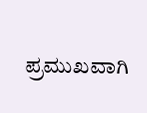ಪ್ರಮುಖವಾಗಿ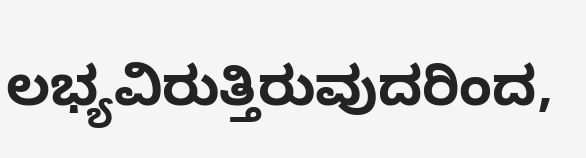ಲಭ್ಯವಿರುತ್ತಿರುವುದರಿಂದ,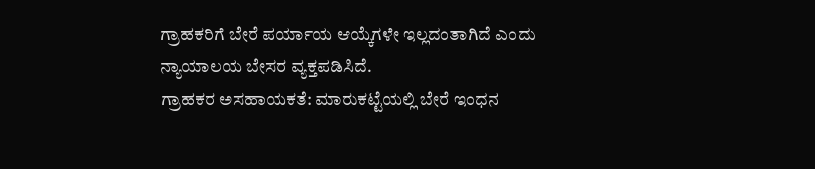ಗ್ರಾಹಕರಿಗೆ ಬೇರೆ ಪರ್ಯಾಯ ಆಯ್ಕೆಗಳೇ ಇಲ್ಲದಂತಾಗಿದೆ ಎಂದು ನ್ಯಾಯಾಲಯ ಬೇಸರ ವ್ಯಕ್ತಪಡಿಸಿದೆ.
ಗ್ರಾಹಕರ ಅಸಹಾಯಕತೆ: ಮಾರುಕಟ್ಟೆಯಲ್ಲಿ ಬೇರೆ ಇಂಧನ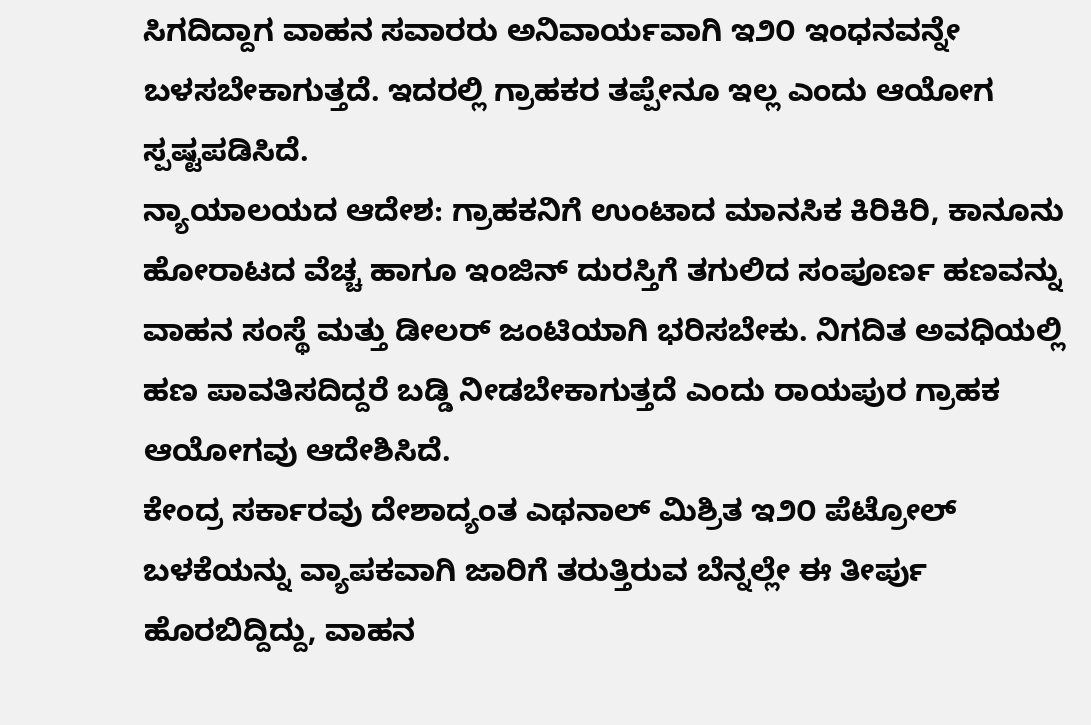ಸಿಗದಿದ್ದಾಗ ವಾಹನ ಸವಾರರು ಅನಿವಾರ್ಯವಾಗಿ ಇ೨೦ ಇಂಧನವನ್ನೇ ಬಳಸಬೇಕಾಗುತ್ತದೆ. ಇದರಲ್ಲಿ ಗ್ರಾಹಕರ ತಪ್ಪೇನೂ ಇಲ್ಲ ಎಂದು ಆಯೋಗ ಸ್ಪಷ್ಟಪಡಿಸಿದೆ.
ನ್ಯಾಯಾಲಯದ ಆದೇಶ: ಗ್ರಾಹಕನಿಗೆ ಉಂಟಾದ ಮಾನಸಿಕ ಕಿರಿಕಿರಿ, ಕಾನೂನು ಹೋರಾಟದ ವೆಚ್ಚ ಹಾಗೂ ಇಂಜಿನ್ ದುರಸ್ತಿಗೆ ತಗುಲಿದ ಸಂಪೂರ್ಣ ಹಣವನ್ನು ವಾಹನ ಸಂಸ್ಥೆ ಮತ್ತು ಡೀಲರ್ ಜಂಟಿಯಾಗಿ ಭರಿಸಬೇಕು. ನಿಗದಿತ ಅವಧಿಯಲ್ಲಿ ಹಣ ಪಾವತಿಸದಿದ್ದರೆ ಬಡ್ಡಿ ನೀಡಬೇಕಾಗುತ್ತದೆ ಎಂದು ರಾಯಪುರ ಗ್ರಾಹಕ ಆಯೋಗವು ಆದೇಶಿಸಿದೆ.
ಕೇಂದ್ರ ಸರ್ಕಾರವು ದೇಶಾದ್ಯಂತ ಎಥನಾಲ್ ಮಿಶ್ರಿತ ಇ೨೦ ಪೆಟ್ರೋಲ್ ಬಳಕೆಯನ್ನು ವ್ಯಾಪಕವಾಗಿ ಜಾರಿಗೆ ತರುತ್ತಿರುವ ಬೆನ್ನಲ್ಲೇ ಈ ತೀರ್ಪು ಹೊರಬಿದ್ದಿದ್ದು, ವಾಹನ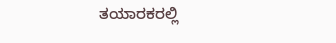ತಯಾರಕರಲ್ಲಿ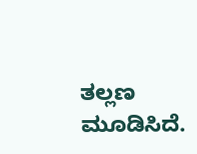ತಲ್ಲಣ ಮೂಡಿಸಿದೆ.